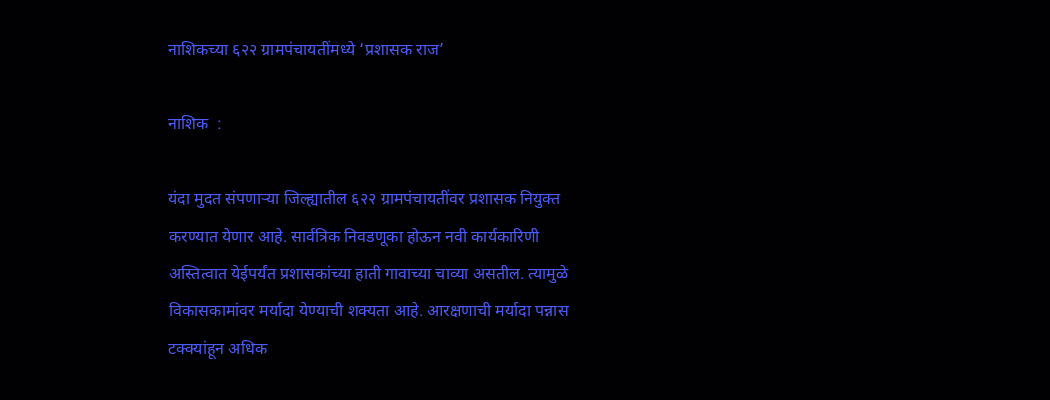नाशिकच्या ६२२ ग्रामपंचायतींमध्ये ‘प्रशासक राज’

नाशिक  :

यंदा मुदत संपणाऱ्या जिल्ह्यातील ६२२ ग्रामपंचायतींवर प्रशासक नियुक्त करण्यात येणार आहे. सार्वत्रिक निवडणूका होऊन नवी कार्यकारिणी अस्तित्वात येईपर्यंत प्रशासकांच्या हाती गावाच्या चाव्या असतील. त्यामुळे विकासकामांवर मर्यादा येण्याची शक्यता आहे. आरक्षणाची मर्यादा पन्नास टक्क्यांहून अधिक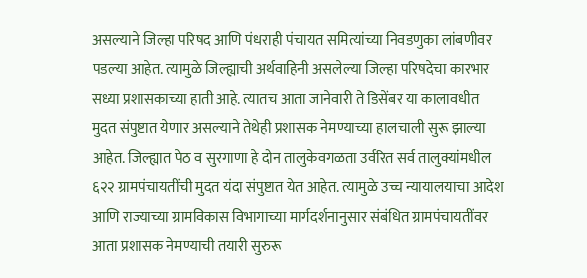असल्याने जिल्हा परिषद आणि पंधराही पंचायत समित्यांच्या निवडणुका लांबणीवर पडल्या आहेत. त्यामुळे जिल्ह्याची अर्थवाहिनी असलेल्या जिल्हा परिषदेचा कारभार सध्या प्रशासकाच्या हाती आहे. त्यातच आता जानेवारी ते डिसेंबर या कालावधीत मुदत संपुष्टात येणार असल्याने तेथेही प्रशासक नेमण्याच्या हालचाली सुरू झाल्या आहेत. जिल्ह्यात पेठ व सुरगाणा हे दोन तालुकेवगळता उर्वरित सर्व तालुक्यांमधील ६२२ ग्रामपंचायतींची मुदत यंदा संपुष्टात येत आहेत. त्यामुळे उच्च न्यायालयाचा आदेश आणि राज्याच्या ग्रामविकास विभागाच्या मार्गदर्शनानुसार संबंधित ग्रामपंचायतींवर आता प्रशासक नेमण्याची तयारी सुरुरू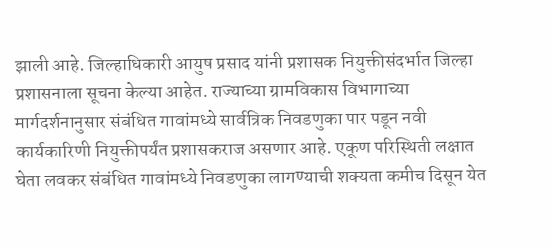झाली आहे. जिल्हाधिकारी आयुष प्रसाद यांनी प्रशासक नियुक्तीसंदर्भात जिल्हा प्रशासनाला सूचना केल्या आहेत. राज्याच्या ग्रामविकास विभागाच्या मार्गदर्शनानुसार संबंधित गावांमध्ये सार्वत्रिक निवडणुका पार पडून नवी कार्यकारिणी नियुक्तीपर्यंत प्रशासकराज असणार आहे. एकूण परिस्थिती लक्षात घेता लवकर संबंधित गावांमध्ये निवडणुका लागण्याची शक्यता कमीच दिसून येत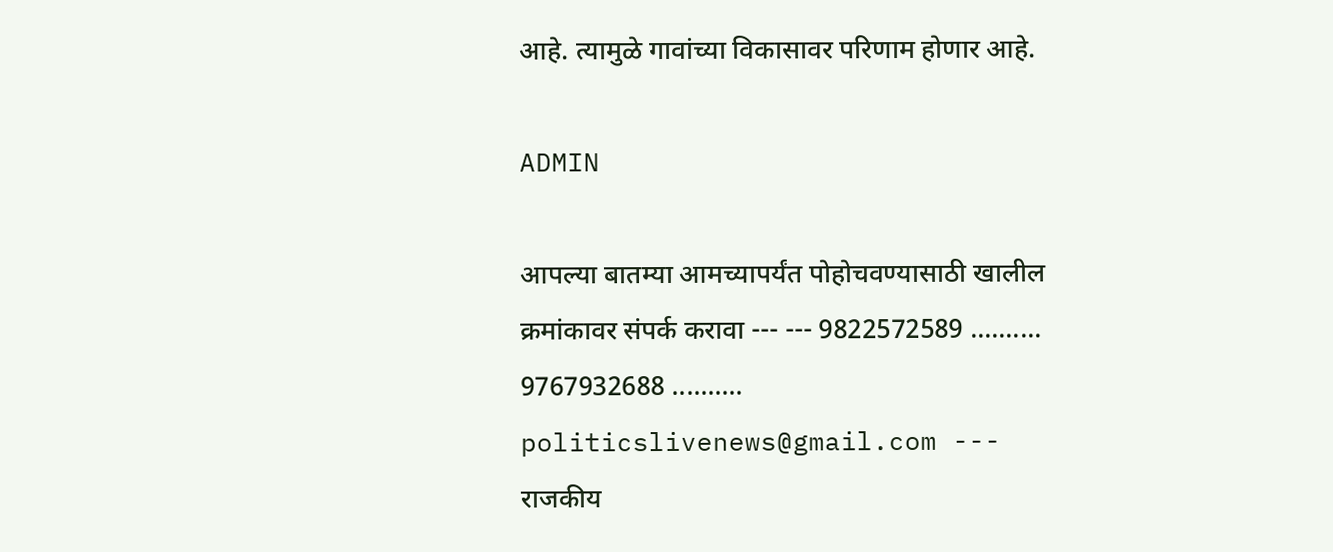आहे. त्यामुळे गावांच्या विकासावर परिणाम होणार आहे.

ADMIN

आपल्या बातम्या आमच्यापर्यंत पोहोचवण्यासाठी खालील क्रमांकावर संपर्क करावा --- --- 9822572589 .......... 9767932688 .......... politicslivenews@gmail.com --- राजकीय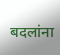बदलांना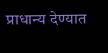प्राधान्य देण्यात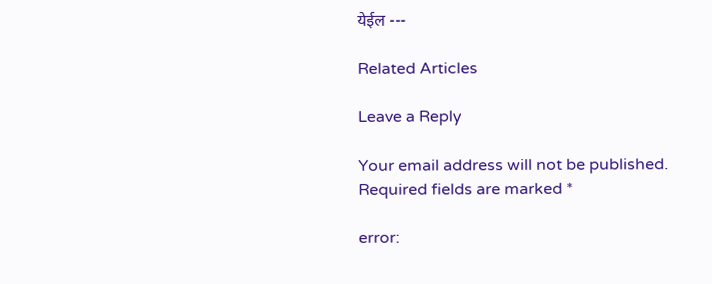येईल ---

Related Articles

Leave a Reply

Your email address will not be published. Required fields are marked *

error: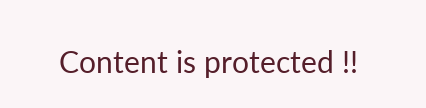Content is protected !!